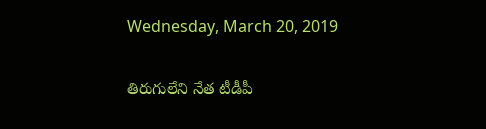Wednesday, March 20, 2019

తిరుగులేని నేత టీడీపీ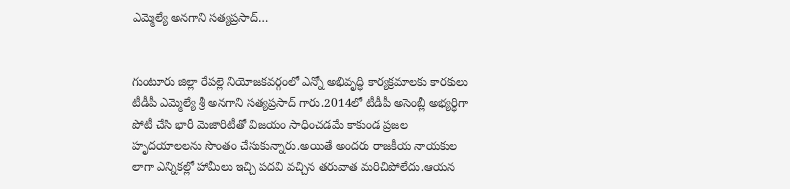ఎమ్మెల్యే అనగాని సత్యప్రసాద్…


గుంటూరు జిల్లా రేపల్లె నియోజకవర్గంలో ఎన్నో అభివృద్ధి కార్యక్రమాలకు కారకులు టీడీపీ ఎమ్మెల్యే శ్రీ అనగాని సత్యప్రసాద్ గారు.2014లో టీడీపీ అసెంబ్లీ అభ్యర్ధిగా పోటీ చేసి భారీ మెజారిటీతో విజయం సాధించడమే కాకుండ ప్రజల హృదయాలలను సొంతం చేసుకున్నారు.అయితే అందరు రాజకీయ నాయకుల లాగా ఎన్నికల్లో హామీలు ఇచ్చి పదవి వచ్చిన తరువాత మరిచిపోలేదు.ఆయన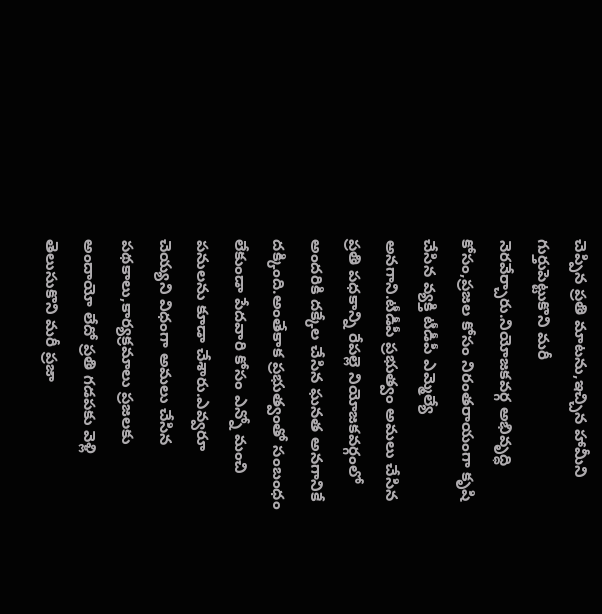చెప్పిన ప్రతి మాటను,ఇచ్చిన హామీని గుర్తుపెట్టుకొని మరీ నెరవేర్చారు.నియోజకవర్గ అభివృద్ధి కోసం,ప్రజల కోసం నిరంతరాయంగా కృషి చేసిన వ్యక్తి టీడీపీ ఎమ్మెల్యే అనగాని.టీడీపీ ప్రభుత్వం అమలు చేసిన ప్రతి పధకాన్ని రేపల్లె నియోజకవర్గంలో అందరికి దక్కేల చేసిన ఘనత అనగానికే దక్కింది.అంతేకాక ప్రభుత్వంతో సంబంధం లేకుండా పేదవారి కోసం ఎన్నో మంచి పనులను కూడా చేశారు.ఎవ్వరూ చెయ్యని విధంగా అమలు చేసిన పథకాలు,కార్యక్రమాలు ప్రజలకు అందాయో లేదో ప్రతి గడపకు వెళ్లి తెలుసుకొని మరీ ప్రజా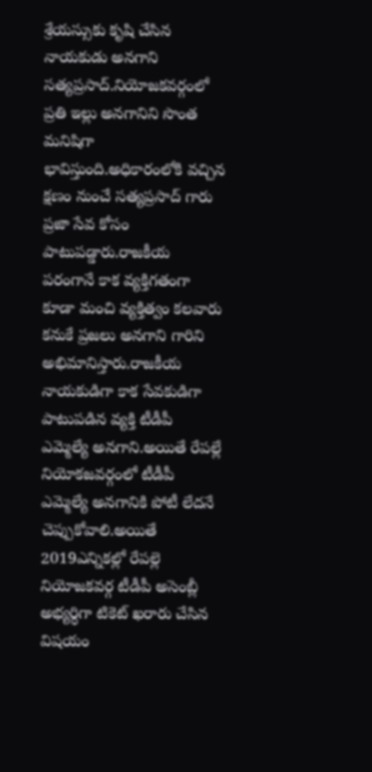శ్రేయస్సుకు కృషి చేసిన నాయకుడు అనగాని సత్యప్రసాద్.నియోజకవర్గంలో ప్రతి ఇల్లు అనగానిని సొంత మనిషిగా భావిస్తుంది.అధికారంలోకి వచ్చిన క్షణం నుంచే సత్యప్రసాద్ గారు ప్రజా సేవ కోసం పాటుపడ్డారు.రాజకీయ పరంగానే కాక వ్యక్తిగతంగా కూడా మంచి వ్యక్తిత్వం కలవారు కనుకే ప్రజలు అనగాని గారిని అభిమానిస్తారు.రాజకీయ నాయకుడిగా కాక సేవకుడిగా పాటుపడిన వ్యక్తి టీడీపీ ఎమ్మెల్యే అనగాని.అయితే రేపల్లే నియోకజవర్గంలో టీడీపీ ఎమ్మెల్యే అనగానికి పోటీ లేదనే చెప్పుకోవాలి.అయితే 2019ఎన్నికల్లో రేపల్లె నియోజకవర్గ టీడీపీ అసెంబ్లీ అభ్యర్ధిగా టికెట్ ఖరారు చేసిన విషయం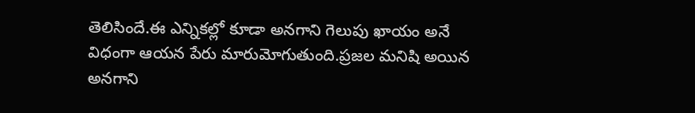తెలిసిందే.ఈ ఎన్నికల్లో కూడా అనగాని గెలుపు ఖాయం అనే విధంగా ఆయన పేరు మారుమోగుతుంది.ప్రజల మనిషి అయిన అనగాని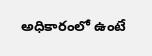అధికారంలో ఉంటే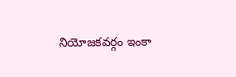నియోజకవర్గం ఇంకా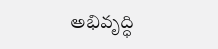అభివృద్ధి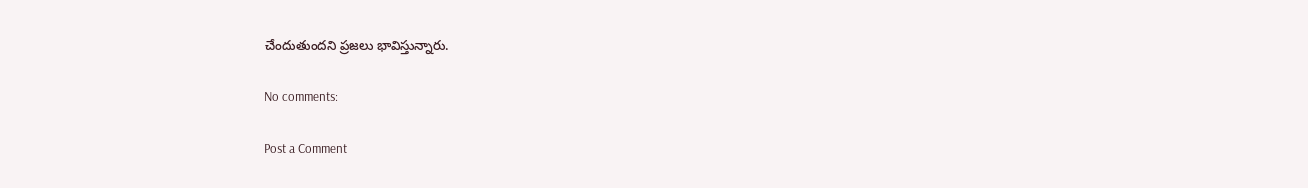చేందుతుందని ప్రజలు భావిస్తున్నారు.

No comments:

Post a Comment